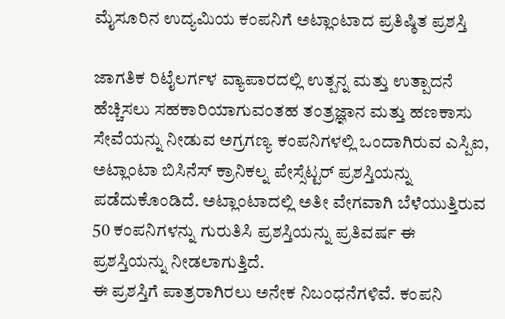ಮೈಸೂರಿನ ಉದ್ಯಮಿಯ ಕಂಪನಿಗೆ ಅಟ್ಲಾಂಟಾದ ಪ್ರತಿಷ್ಠಿತ ಪ್ರಶಸ್ತಿ

ಜಾಗತಿಕ ರಿಟೈಲರ್ಗಳ ವ್ಯಾಪಾರದಲ್ಲಿ ಉತ್ಪನ್ನ ಮತ್ತು ಉತ್ಪಾದನೆ ಹೆಚ್ಚಿಸಲು ಸಹಕಾರಿಯಾಗುವಂತಹ ತಂತ್ರಜ್ಞಾನ ಮತ್ತು ಹಣಕಾಸು ಸೇವೆಯನ್ನು ನೀಡುವ ಅಗ್ರಗಣ್ಯ ಕಂಪನಿಗಳಲ್ಲಿ ಒಂದಾಗಿರುವ ಎಸ್ಪಿಐ, ಅಟ್ಲಾಂಟಾ ಬಿಸಿನೆಸ್ ಕ್ರಾನಿಕಲ್ನ ಪೇಸ್ಸೆಟ್ಟರ್ ಪ್ರಶಸ್ತಿಯನ್ನು ಪಡೆದುಕೊಂಡಿದೆ. ಅಟ್ಲಾಂಟಾದಲ್ಲಿ ಅತೀ ವೇಗವಾಗಿ ಬೆಳೆಯುತ್ತಿರುವ 50 ಕಂಪನಿಗಳನ್ನು ಗುರುತಿಸಿ ಪ್ರಶಸ್ತಿಯನ್ನು ಪ್ರತಿವರ್ಷ ಈ ಪ್ರಶಸ್ತಿಯನ್ನು ನೀಡಲಾಗುತ್ತಿದೆ.
ಈ ಪ್ರಶಸ್ತಿಗೆ ಪಾತ್ರರಾಗಿರಲು ಅನೇಕ ನಿಬಂಧನೆಗಳಿವೆ. ಕಂಪನಿ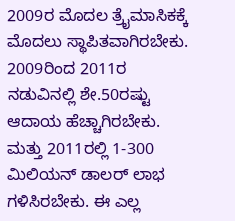2009ರ ಮೊದಲ ತ್ರೈಮಾಸಿಕಕ್ಕೆ ಮೊದಲು ಸ್ಥಾಪಿತವಾಗಿರಬೇಕು. 2009ರಿಂದ 2011ರ ನಡುವಿನಲ್ಲಿ ಶೇ.50ರಷ್ಟು ಆದಾಯ ಹೆಚ್ಚಾಗಿರಬೇಕು. ಮತ್ತು 2011ರಲ್ಲಿ 1-300 ಮಿಲಿಯನ್ ಡಾಲರ್ ಲಾಭ ಗಳಿಸಿರಬೇಕು. ಈ ಎಲ್ಲ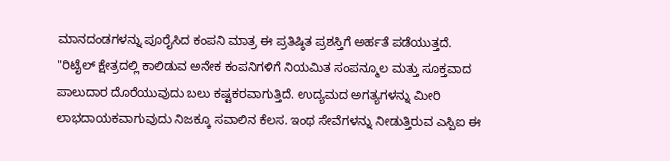ಮಾನದಂಡಗಳನ್ನು ಪೂರೈಸಿದ ಕಂಪನಿ ಮಾತ್ರ ಈ ಪ್ರತಿಷ್ಠಿತ ಪ್ರಶಸ್ತಿಗೆ ಅರ್ಹತೆ ಪಡೆಯುತ್ತದೆ.
"ರಿಟೈಲ್ ಕ್ಷೇತ್ರದಲ್ಲಿ ಕಾಲಿಡುವ ಅನೇಕ ಕಂಪನಿಗಳಿಗೆ ನಿಯಮಿತ ಸಂಪನ್ಮೂಲ ಮತ್ತು ಸೂಕ್ತವಾದ ಪಾಲುದಾರ ದೊರೆಯುವುದು ಬಲು ಕಷ್ಟಕರವಾಗುತ್ತಿದೆ. ಉದ್ಯಮದ ಅಗತ್ಯಗಳನ್ನು ಮೀರಿ ಲಾಭದಾಯಕವಾಗುವುದು ನಿಜಕ್ಕೂ ಸವಾಲಿನ ಕೆಲಸ. ಇಂಥ ಸೇವೆಗಳನ್ನು ನೀಡುತ್ತಿರುವ ಎಸ್ಪಿಐ ಈ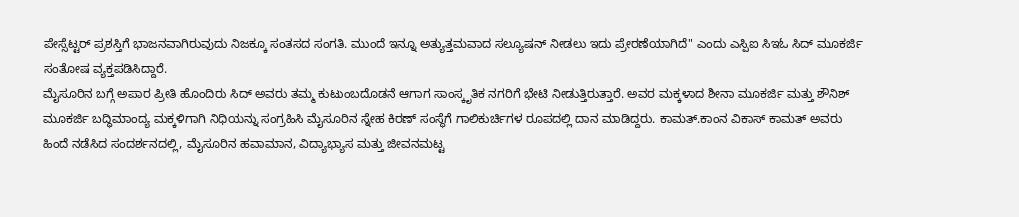ಪೇಸ್ಸೆಟ್ಟರ್ ಪ್ರಶಸ್ತಿಗೆ ಭಾಜನವಾಗಿರುವುದು ನಿಜಕ್ಕೂ ಸಂತಸದ ಸಂಗತಿ. ಮುಂದೆ ಇನ್ನೂ ಅತ್ಯುತ್ತಮವಾದ ಸಲ್ಯೂಷನ್ ನೀಡಲು ಇದು ಪ್ರೇರಣೆಯಾಗಿದೆ" ಎಂದು ಎಸ್ಪಿಐ ಸಿಇಓ ಸಿದ್ ಮೂಕರ್ಜಿ ಸಂತೋಷ ವ್ಯಕ್ತಪಡಿಸಿದ್ದಾರೆ.
ಮೈಸೂರಿನ ಬಗ್ಗೆ ಅಪಾರ ಪ್ರೀತಿ ಹೊಂದಿರು ಸಿದ್ ಅವರು ತಮ್ಮ ಕುಟುಂಬದೊಡನೆ ಆಗಾಗ ಸಾಂಸ್ಕೃತಿಕ ನಗರಿಗೆ ಭೇಟಿ ನೀಡುತ್ತಿರುತ್ತಾರೆ. ಅವರ ಮಕ್ಕಳಾದ ಶೀನಾ ಮೂಕರ್ಜಿ ಮತ್ತು ಶೌನಿಶ್ ಮೂಕರ್ಜಿ ಬದ್ಧಿಮಾಂದ್ಯ ಮಕ್ಕಳಿಗಾಗಿ ನಿಧಿಯನ್ನು ಸಂಗ್ರಹಿಸಿ ಮೈಸೂರಿನ ಸ್ನೇಹ ಕಿರಣ್ ಸಂಸ್ಥೆಗೆ ಗಾಲಿಕುರ್ಚಿಗಳ ರೂಪದಲ್ಲಿ ದಾನ ಮಾಡಿದ್ದರು. ಕಾಮತ್.ಕಾಂನ ವಿಕಾಸ್ ಕಾಮತ್ ಅವರು ಹಿಂದೆ ನಡೆಸಿದ ಸಂದರ್ಶನದಲ್ಲಿ, ಮೈಸೂರಿನ ಹವಾಮಾನ, ವಿದ್ಯಾಭ್ಯಾಸ ಮತ್ತು ಜೀವನಮಟ್ಟ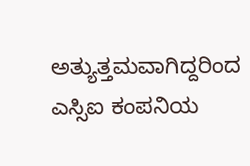ಅತ್ಯುತ್ತಮವಾಗಿದ್ದರಿಂದ ಎಸ್ಸಿಐ ಕಂಪನಿಯ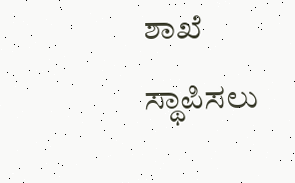ಶಾಖೆ ಸ್ಥಾಪಿಸಲು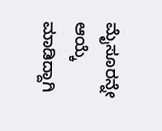ಮೈಸೂರನ್ನೇ ಆಯ್ಕೆ ಮಾಡಿದ್ದಾಗಿ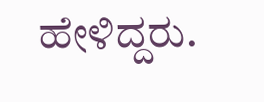ಹೇಳಿದ್ದರು.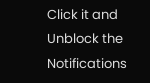Click it and Unblock the Notifications